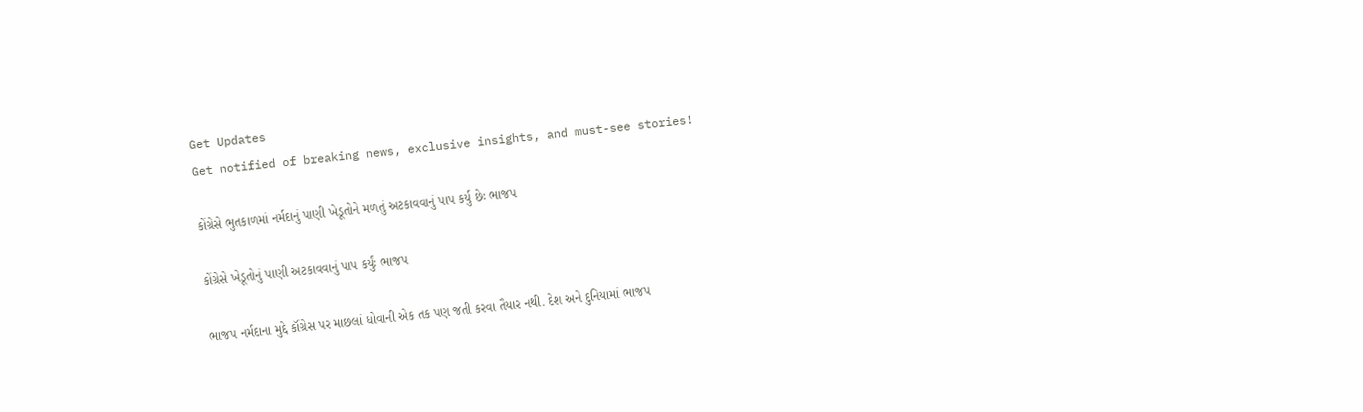Get Updates
Get notified of breaking news, exclusive insights, and must-see stories!

કોંગ્રેસે ભુતકાળમાં નર્મદાનું પાણી ખેડૂતોને મળતું અટકાવવાનું પાપ કર્યુ છેઃ ભાજપ

કોંગ્રેસે ખેડૂતોનું પાણી અટકાવવાનું પાપ કર્યુંઃ ભાજપ

ભાજપ નર્મદાના મુદ્દે કૉંગ્રેસ પર માછલાં ધોવાની એક તક પણ જતી કરવા તૈયાર નથી. દેશ અને દુનિયામાં ભાજપ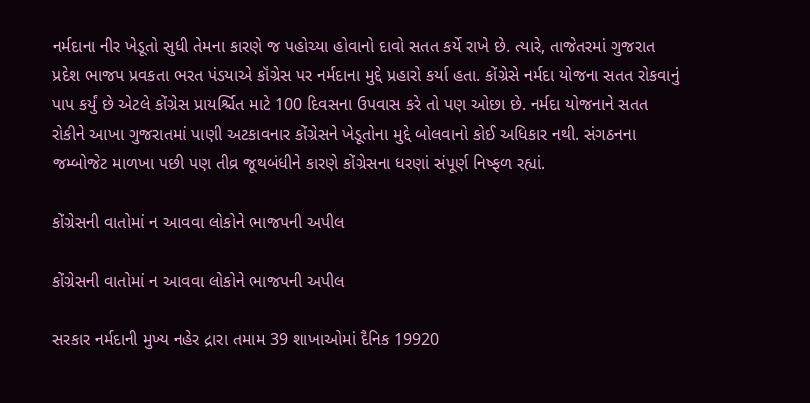નર્મદાના નીર ખેડૂતો સુધી તેમના કારણે જ પહોચ્યા હોવાનો દાવો સતત કર્યે રાખે છે. ત્યારે, તાજેતરમાં ગુજરાત પ્રદેશ ભાજપ પ્રવકતા ભરત પંડયાએ કૉંગ્રેસ પર નર્મદાના મુદ્દે પ્રહારો કર્યા હતા. કોંગ્રેસે નર્મદા યોજના સતત રોકવાનું પાપ કર્યું છે એટલે કોંગ્રેસ પ્રાયર્શ્ચિત માટે 100 દિવસના ઉપવાસ કરે તો પણ ઓછા છે. નર્મદા યોજનાને સતત રોકીને આખા ગુજરાતમાં પાણી અટકાવનાર કોંગ્રેસને ખેડૂતોના મુદ્દે બોલવાનો કોઈ અધિકાર નથી. સંગઠનના જમ્બોજેટ માળખા પછી પણ તીવ્ર જૂથબંધીને કારણે કોંગ્રેસના ધરણાં સંપૂર્ણ નિષ્ફળ રહ્યાં.

કોંગ્રેસની વાતોમાં ન આવવા લોકોને ભાજપની અપીલ

કોંગ્રેસની વાતોમાં ન આવવા લોકોને ભાજપની અપીલ

સરકાર નર્મદાની મુખ્ય નહેર દ્રારા તમામ 39 શાખાઓમાં દૈનિક 19920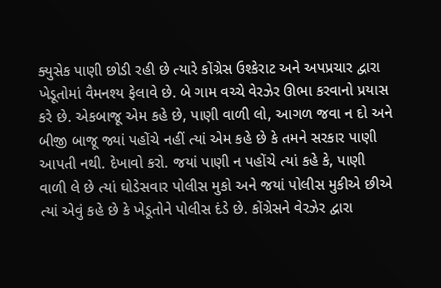ક્યુસેક પાણી છોડી રહી છે ત્યારે કોંગ્રેસ ઉશ્કેરાટ અને અપપ્રચાર દ્વારા ખેડૂતોમાં વૈમનશ્ય ફેલાવે છે. બે ગામ વચ્ચે વેરઝેર ઊભા કરવાનો પ્રયાસ કરે છે. એકબાજૂ એમ કહે છે, પાણી વાળી લો, આગળ જવા ન દો અને બીજી બાજૂ જ્યાં પહોંચે નહીં ત્યાં એમ કહે છે કે તમને સરકાર પાણી આપતી નથી. દેખાવો કરો. જયાં પાણી ન પહોંચે ત્યાં કહે કે, પાણી વાળી લે છે ત્યાં ઘોડેસવાર પોલીસ મુકો અને જયાં પોલીસ મુકીએ છીએ ત્યાં એવું કહે છે કે ખેડૂતોને પોલીસ દંડે છે. કોંગ્રેસને વેરઝેર દ્વારા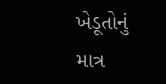ખેડૂતોનું માત્ર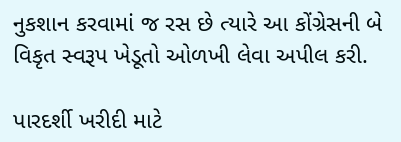નુકશાન કરવામાં જ રસ છે ત્યારે આ કોંગ્રેસની બે વિકૃત સ્વરૂપ ખેડૂતો ઓળખી લેવા અપીલ કરી.

પારદર્શી ખરીદી માટે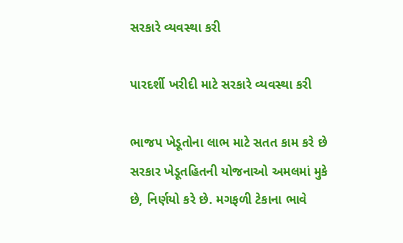સરકારે વ્યવસ્થા કરી

પારદર્શી ખરીદી માટે સરકારે વ્યવસ્થા કરી

ભાજપ ખેડૂતોના લાભ માટે સતત કામ કરે છે સરકાર ખેડૂતહિતની યોજનાઓ અમલમાં મુકે છે, નિર્ણયો કરે છે. મગફળી ટેકાના ભાવે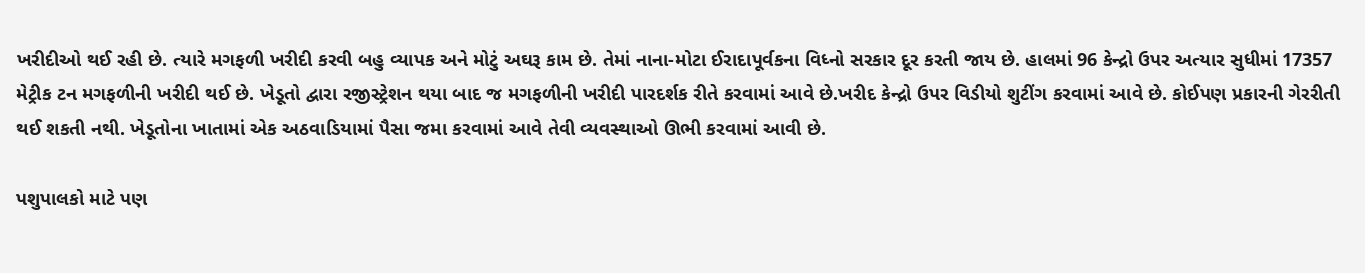ખરીદીઓ થઈ રહી છે. ત્યારે મગફળી ખરીદી કરવી બહુ વ્યાપક અને મોટું અઘરૂ કામ છે. તેમાં નાના-મોટા ઈરાદાપૂર્વકના વિધ્નો સરકાર દૂર કરતી જાય છે. હાલમાં 96 કેન્દ્રો ઉપર અત્યાર સુધીમાં 17357 મેટ્રીક ટન મગફળીની ખરીદી થઈ છે. ખેડૂતો દ્વારા રજીસ્ટ્રેશન થયા બાદ જ મગફળીની ખરીદી પારદર્શક રીતે કરવામાં આવે છે.ખરીદ કેન્દ્રો ઉપર વિડીયો શુટીંગ કરવામાં આવે છે. કોઈપણ પ્રકારની ગેરરીતી થઈ શકતી નથી. ખેડૂતોના ખાતામાં એક અઠવાડિયામાં પૈસા જમા કરવામાં આવે તેવી વ્યવસ્થાઓ ઊભી કરવામાં આવી છે.

પશુપાલકો માટે પણ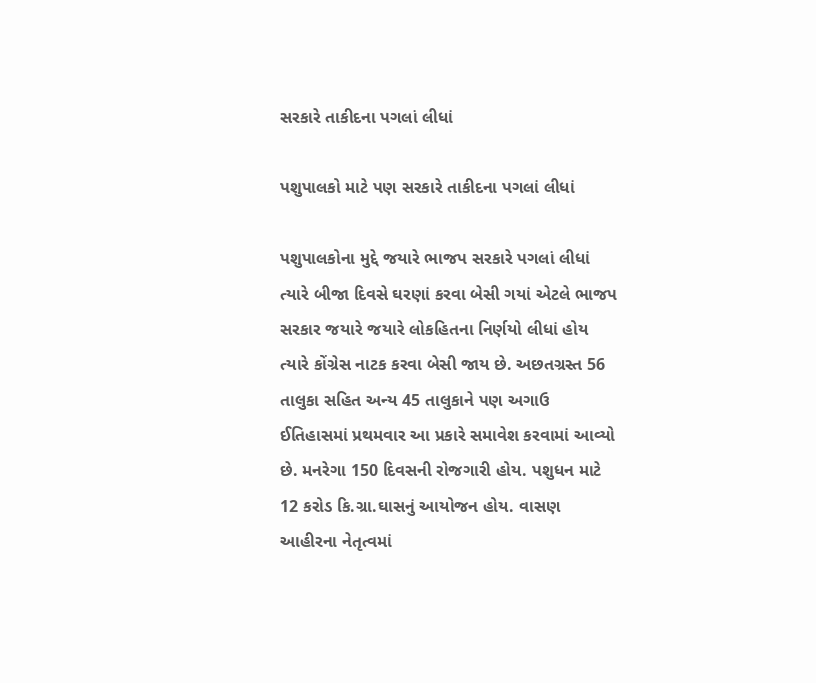સરકારે તાકીદના પગલાં લીધાં

પશુપાલકો માટે પણ સરકારે તાકીદના પગલાં લીધાં

પશુપાલકોના મુદ્દે જયારે ભાજપ સરકારે પગલાં લીધાં ત્યારે બીજા દિવસે ઘરણાં કરવા બેસી ગયાં એટલે ભાજપ સરકાર જયારે જયારે લોકહિતના નિર્ણયો લીધાં હોય ત્યારે કોંગ્રેસ નાટક કરવા બેસી જાય છે. અછતગ્રસ્ત 56 તાલુકા સહિત અન્ય 45 તાલુકાને પણ અગાઉ ઈતિહાસમાં પ્રથમવાર આ પ્રકારે સમાવેશ કરવામાં આવ્યો છે. મનરેગા 150 દિવસની રોજગારી હોય. પશુધન માટે 12 કરોડ કિ.ગ્રા.ઘાસનું આયોજન હોય. વાસણ આહીરના નેતૃત્વમાં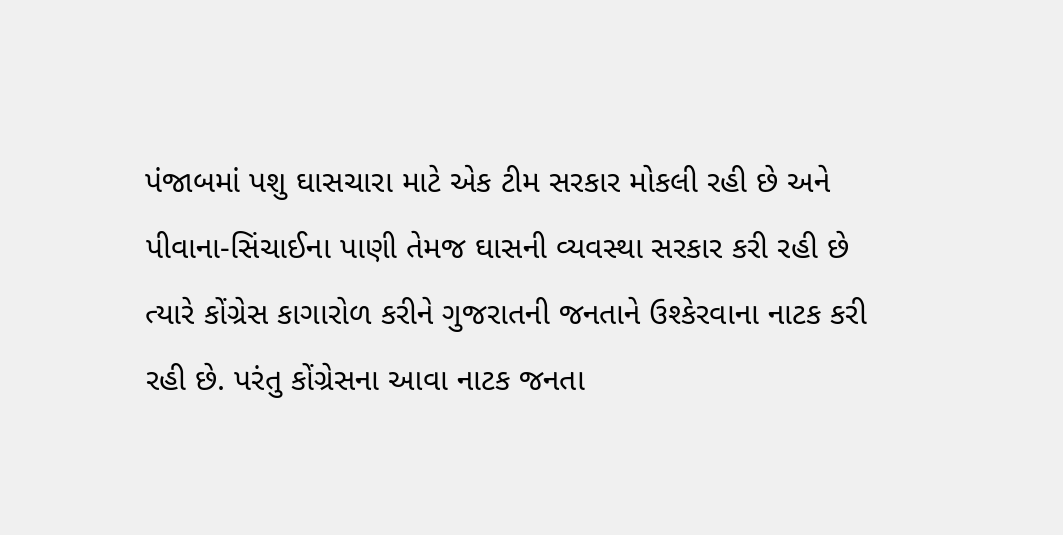પંજાબમાં પશુ ઘાસચારા માટે એક ટીમ સરકાર મોકલી રહી છે અને પીવાના-સિંચાઈના પાણી તેમજ ઘાસની વ્યવસ્થા સરકાર કરી રહી છે ત્યારે કોંગ્રેસ કાગારોળ કરીને ગુજરાતની જનતાને ઉશ્કેરવાના નાટક કરી રહી છે. પરંતુ કોંગ્રેસના આવા નાટક જનતા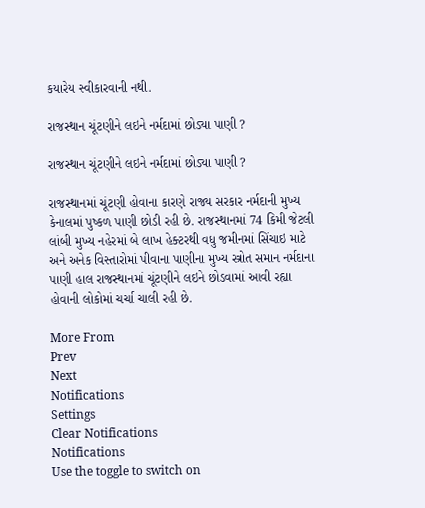કયારેય સ્વીકારવાની નથી.

રાજસ્થાન ચૂંટણીને લઇને નર્મદામાં છોડ્યા પાણી ?

રાજસ્થાન ચૂંટણીને લઇને નર્મદામાં છોડ્યા પાણી ?

રાજસ્થાનમાં ચૂંટણી હોવાના કારણે રાજ્ય સરકાર નર્મદાની મુખ્ય કેનાલમાં પુષ્કળ પાણી છોડી રહી છે. રાજસ્થાનમાં 74 કિમી જેટલી લાંબી મુખ્ય નહેરમાં બે લાખ હેક્ટરથી વધુ જમીનમાં સિંચાઇ માટે અને અનેક વિસ્તારોમાં પીવાના પાણીના મુખ્ય સ્ત્રોત સમાન નર્મદાના પાણી હાલ રાજસ્થાનમાં ચૂંટણીને લઇને છોડવામાં આવી રહ્યા હોવાની લોકોમાં ચર્ચા ચાલી રહી છે.

More From
Prev
Next
Notifications
Settings
Clear Notifications
Notifications
Use the toggle to switch on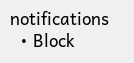notifications
  • Block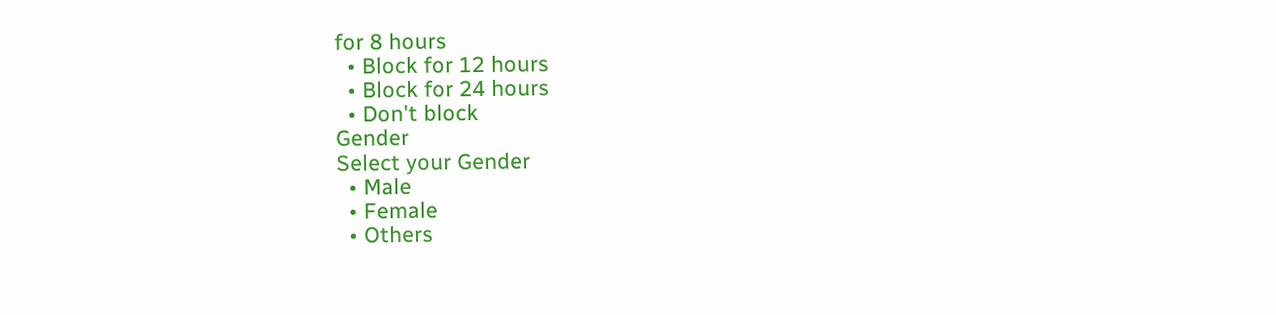for 8 hours
  • Block for 12 hours
  • Block for 24 hours
  • Don't block
Gender
Select your Gender
  • Male
  • Female
  • Others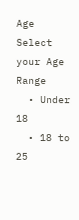Age
Select your Age Range
  • Under 18
  • 18 to 25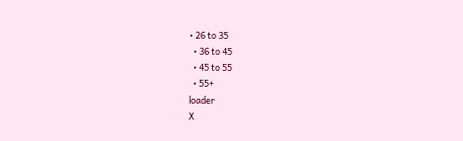• 26 to 35
  • 36 to 45
  • 45 to 55
  • 55+
loader
X